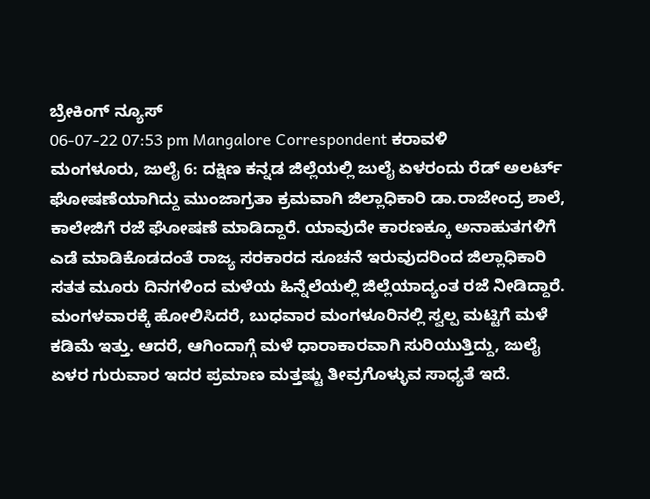ಬ್ರೇಕಿಂಗ್ ನ್ಯೂಸ್
06-07-22 07:53 pm Mangalore Correspondent ಕರಾವಳಿ
ಮಂಗಳೂರು, ಜುಲೈ 6: ದಕ್ಷಿಣ ಕನ್ನಡ ಜಿಲ್ಲೆಯಲ್ಲಿ ಜುಲೈ ಏಳರಂದು ರೆಡ್ ಅಲರ್ಟ್ ಘೋಷಣೆಯಾಗಿದ್ದು ಮುಂಜಾಗ್ರತಾ ಕ್ರಮವಾಗಿ ಜಿಲ್ಲಾಧಿಕಾರಿ ಡಾ.ರಾಜೇಂದ್ರ ಶಾಲೆ, ಕಾಲೇಜಿಗೆ ರಜೆ ಘೋಷಣೆ ಮಾಡಿದ್ದಾರೆ. ಯಾವುದೇ ಕಾರಣಕ್ಕೂ ಅನಾಹುತಗಳಿಗೆ ಎಡೆ ಮಾಡಿಕೊಡದಂತೆ ರಾಜ್ಯ ಸರಕಾರದ ಸೂಚನೆ ಇರುವುದರಿಂದ ಜಿಲ್ಲಾಧಿಕಾರಿ ಸತತ ಮೂರು ದಿನಗಳಿಂದ ಮಳೆಯ ಹಿನ್ನೆಲೆಯಲ್ಲಿ ಜಿಲ್ಲೆಯಾದ್ಯಂತ ರಜೆ ನೀಡಿದ್ದಾರೆ.
ಮಂಗಳವಾರಕ್ಕೆ ಹೋಲಿಸಿದರೆ, ಬುಧವಾರ ಮಂಗಳೂರಿನಲ್ಲಿ ಸ್ವಲ್ಪ ಮಟ್ಟಿಗೆ ಮಳೆ ಕಡಿಮೆ ಇತ್ತು. ಆದರೆ, ಆಗಿಂದಾಗ್ಗೆ ಮಳೆ ಧಾರಾಕಾರವಾಗಿ ಸುರಿಯುತ್ತಿದ್ದು, ಜುಲೈ ಏಳರ ಗುರುವಾರ ಇದರ ಪ್ರಮಾಣ ಮತ್ತಷ್ಟು ತೀವ್ರಗೊಳ್ಳುವ ಸಾಧ್ಯತೆ ಇದೆ.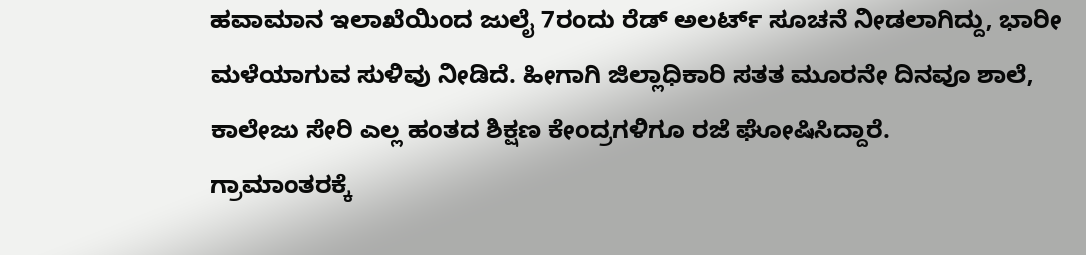ಹವಾಮಾನ ಇಲಾಖೆಯಿಂದ ಜುಲೈ 7ರಂದು ರೆಡ್ ಅಲರ್ಟ್ ಸೂಚನೆ ನೀಡಲಾಗಿದ್ದು, ಭಾರೀ ಮಳೆಯಾಗುವ ಸುಳಿವು ನೀಡಿದೆ. ಹೀಗಾಗಿ ಜಿಲ್ಲಾಧಿಕಾರಿ ಸತತ ಮೂರನೇ ದಿನವೂ ಶಾಲೆ, ಕಾಲೇಜು ಸೇರಿ ಎಲ್ಲ ಹಂತದ ಶಿಕ್ಷಣ ಕೇಂದ್ರಗಳಿಗೂ ರಜೆ ಘೋಷಿಸಿದ್ದಾರೆ.
ಗ್ರಾಮಾಂತರಕ್ಕೆ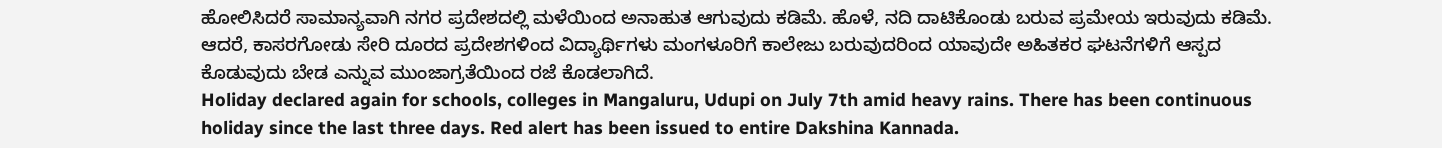ಹೋಲಿಸಿದರೆ ಸಾಮಾನ್ಯವಾಗಿ ನಗರ ಪ್ರದೇಶದಲ್ಲಿ ಮಳೆಯಿಂದ ಅನಾಹುತ ಆಗುವುದು ಕಡಿಮೆ. ಹೊಳೆ, ನದಿ ದಾಟಿಕೊಂಡು ಬರುವ ಪ್ರಮೇಯ ಇರುವುದು ಕಡಿಮೆ. ಆದರೆ, ಕಾಸರಗೋಡು ಸೇರಿ ದೂರದ ಪ್ರದೇಶಗಳಿಂದ ವಿದ್ಯಾರ್ಥಿಗಳು ಮಂಗಳೂರಿಗೆ ಕಾಲೇಜು ಬರುವುದರಿಂದ ಯಾವುದೇ ಅಹಿತಕರ ಘಟನೆಗಳಿಗೆ ಆಸ್ಪದ ಕೊಡುವುದು ಬೇಡ ಎನ್ನುವ ಮುಂಜಾಗ್ರತೆಯಿಂದ ರಜೆ ಕೊಡಲಾಗಿದೆ.
Holiday declared again for schools, colleges in Mangaluru, Udupi on July 7th amid heavy rains. There has been continuous holiday since the last three days. Red alert has been issued to entire Dakshina Kannada.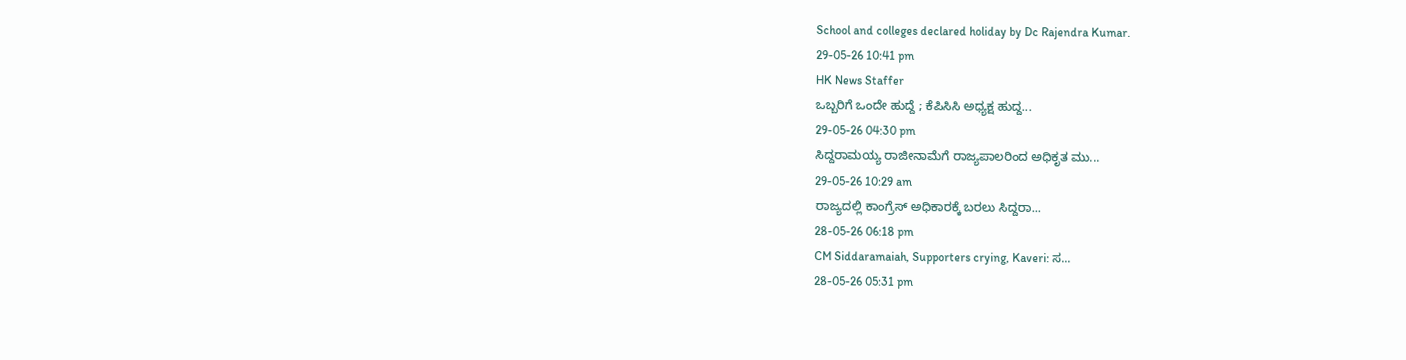School and colleges declared holiday by Dc Rajendra Kumar.
29-05-26 10:41 pm
HK News Staffer
ಒಬ್ಬರಿಗೆ ಒಂದೇ ಹುದ್ದೆ ; ಕೆಪಿಸಿಸಿ ಅಧ್ಯಕ್ಷ ಹುದ್ದ...
29-05-26 04:30 pm
ಸಿದ್ದರಾಮಯ್ಯ ರಾಜೀನಾಮೆಗೆ ರಾಜ್ಯಪಾಲರಿಂದ ಅಧಿಕೃತ ಮು...
29-05-26 10:29 am
ರಾಜ್ಯದಲ್ಲಿ ಕಾಂಗ್ರೆಸ್ ಅಧಿಕಾರಕ್ಕೆ ಬರಲು ಸಿದ್ದರಾ...
28-05-26 06:18 pm
CM Siddaramaiah, Supporters crying, Kaveri: ಸ...
28-05-26 05:31 pm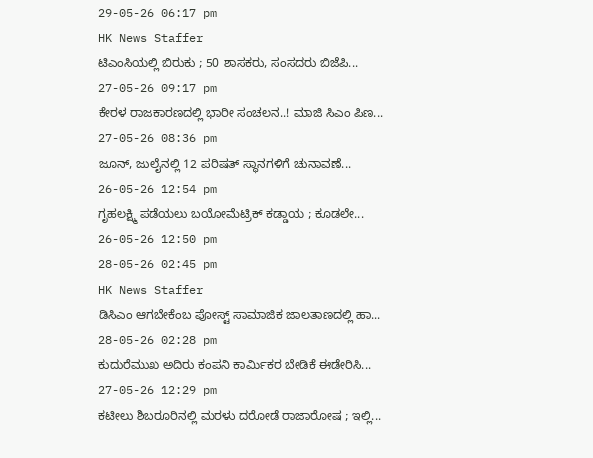29-05-26 06:17 pm
HK News Staffer
ಟಿಎಂಸಿಯಲ್ಲಿ ಬಿರುಕು ; 50 ಶಾಸಕರು, ಸಂಸದರು ಬಿಜೆಪಿ...
27-05-26 09:17 pm
ಕೇರಳ ರಾಜಕಾರಣದಲ್ಲಿ ಭಾರೀ ಸಂಚಲನ..! ಮಾಜಿ ಸಿಎಂ ಪಿಣ...
27-05-26 08:36 pm
ಜೂನ್, ಜುಲೈನಲ್ಲಿ 12 ಪರಿಷತ್ ಸ್ಥಾನಗಳಿಗೆ ಚುನಾವಣೆ...
26-05-26 12:54 pm
ಗೃಹಲಕ್ಷ್ಮಿ ಪಡೆಯಲು ಬಯೋಮೆಟ್ರಿಕ್ ಕಡ್ಡಾಯ ; ಕೂಡಲೇ...
26-05-26 12:50 pm
28-05-26 02:45 pm
HK News Staffer
ಡಿಸಿಎಂ ಆಗಬೇಕೆಂಬ ಪೋಸ್ಟ್ ಸಾಮಾಜಿಕ ಜಾಲತಾಣದಲ್ಲಿ ಹಾ...
28-05-26 02:28 pm
ಕುದುರೆಮುಖ ಅದಿರು ಕಂಪನಿ ಕಾರ್ಮಿಕರ ಬೇಡಿಕೆ ಈಡೇರಿಸಿ...
27-05-26 12:29 pm
ಕಟೀಲು ಶಿಬರೂರಿನಲ್ಲಿ ಮರಳು ದರೋಡೆ ರಾಜಾರೋಷ ; ಇಲ್ಲಿ...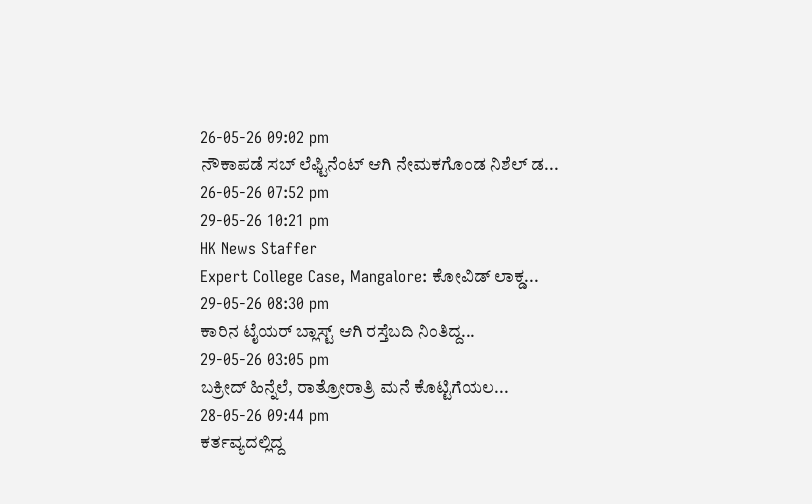26-05-26 09:02 pm
ನೌಕಾಪಡೆ ಸಬ್ ಲೆಫ್ಟಿನೆಂಟ್ ಆಗಿ ನೇಮಕಗೊಂಡ ನಿಶೆಲ್ ಡ...
26-05-26 07:52 pm
29-05-26 10:21 pm
HK News Staffer
Expert College Case, Mangalore: ಕೋವಿಡ್ ಲಾಕ್ಡ...
29-05-26 08:30 pm
ಕಾರಿನ ಟೈಯರ್ ಬ್ಲಾಸ್ಟ್ ಆಗಿ ರಸ್ತೆಬದಿ ನಿಂತಿದ್ದ...
29-05-26 03:05 pm
ಬಕ್ರೀದ್ ಹಿನ್ನೆಲೆ, ರಾತ್ರೋರಾತ್ರಿ ಮನೆ ಕೊಟ್ಟಿಗೆಯಲ...
28-05-26 09:44 pm
ಕರ್ತವ್ಯದಲ್ಲಿದ್ದ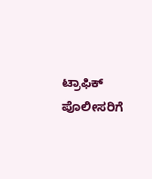ಟ್ರಾಫಿಕ್ ಪೊಲೀಸರಿಗೆ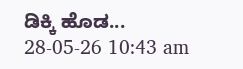ಡಿಕ್ಕಿ ಹೊಡ...
28-05-26 10:43 am